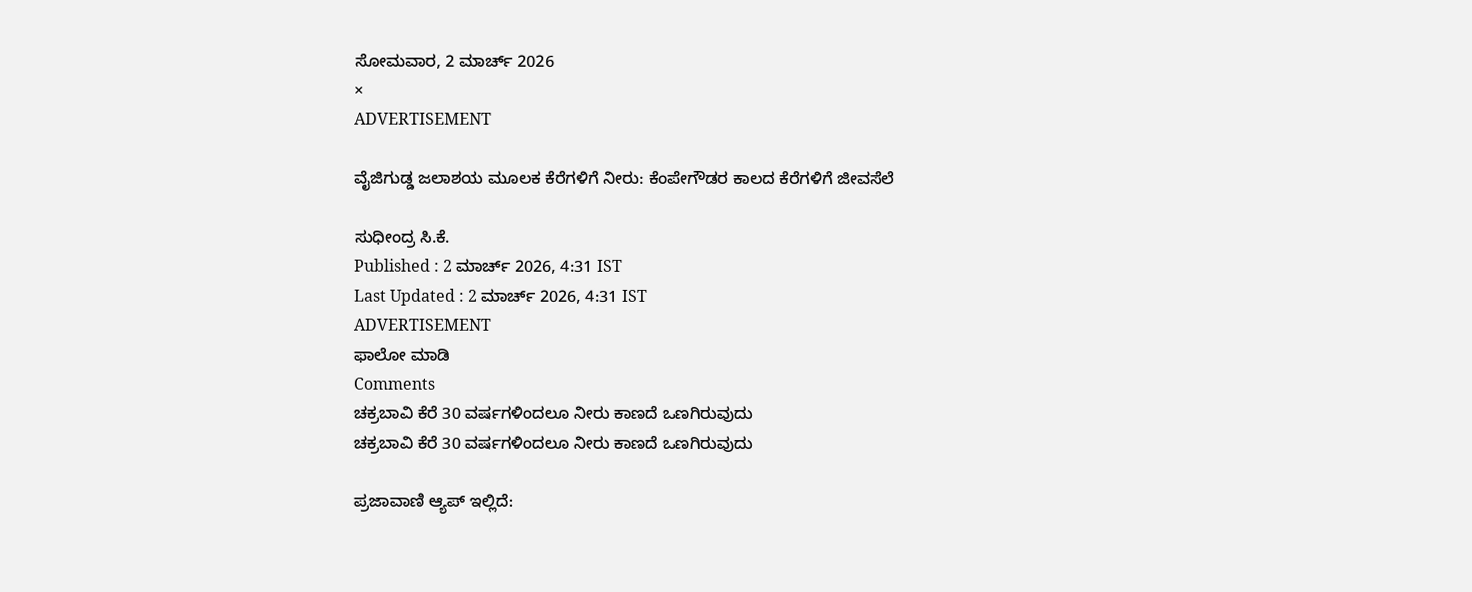ಸೋಮವಾರ, 2 ಮಾರ್ಚ್ 2026
×
ADVERTISEMENT

ವೈಜಿಗುಡ್ಡ ಜಲಾಶಯ ಮೂಲಕ ಕೆರೆಗಳಿಗೆ ನೀರು: ಕೆಂಪೇಗೌಡರ ಕಾಲದ ಕೆರೆಗಳಿಗೆ ಜೀವಸೆಲೆ

ಸುಧೀಂದ್ರ ಸಿ.ಕೆ.
Published : 2 ಮಾರ್ಚ್ 2026, 4:31 IST
Last Updated : 2 ಮಾರ್ಚ್ 2026, 4:31 IST
ADVERTISEMENT
ಫಾಲೋ ಮಾಡಿ
Comments
ಚಕ್ರಬಾವಿ ಕೆರೆ 30 ವರ್ಷಗಳಿಂದಲೂ ನೀರು ಕಾಣದೆ ಒಣಗಿರುವುದು
ಚಕ್ರಬಾವಿ ಕೆರೆ 30 ವರ್ಷಗಳಿಂದಲೂ ನೀರು ಕಾಣದೆ ಒಣಗಿರುವುದು

ಪ್ರಜಾವಾಣಿ ಆ್ಯಪ್ ಇಲ್ಲಿದೆ: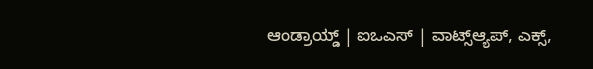ಆಂಡ್ರಾಯ್ಡ್ | ಐಒಎಸ್ | ವಾಟ್ಸ್ಆ್ಯಪ್, ಎಕ್ಸ್,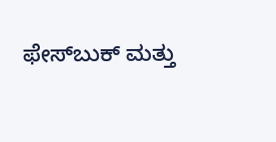ಫೇಸ್‌ಬುಕ್ ಮತ್ತು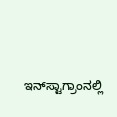ಇನ್‌ಸ್ಟಾಗ್ರಾಂನಲ್ಲಿ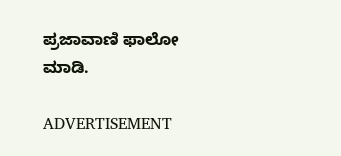ಪ್ರಜಾವಾಣಿ ಫಾಲೋ ಮಾಡಿ.

ADVERTISEMENT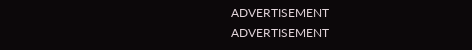ADVERTISEMENT
ADVERTISEMENT